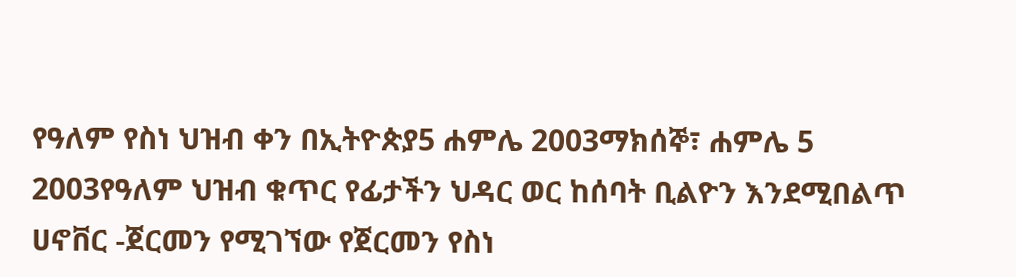የዓለም የስነ ህዝብ ቀን በኢትዮጵያ5 ሐምሌ 2003ማክሰኞ፣ ሐምሌ 5 2003የዓለም ህዝብ ቁጥር የፊታችን ህዳር ወር ከሰባት ቢልዮን እንደሚበልጥ ሀኖቨር -ጀርመን የሚገኘው የጀርመን የስነ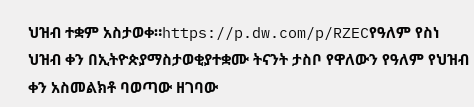ህዝብ ተቋም አስታወቀ።https://p.dw.com/p/RZECየዓለም የስነ ህዝብ ቀን በኢትዮጵያማስታወቂያተቋሙ ትናንት ታስቦ የዋለውን የዓለም የህዝብ ቀን አስመልክቶ ባወጣው ዘገባው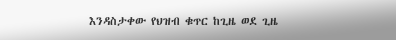እንዳስታቀው የህዝብ ቁጥር ከጊዜ ወደ ጊዜ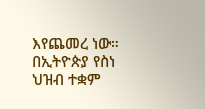እየጨመረ ነው። በኢትዮጵያ የስነ ህዝብ ተቋም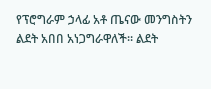የፕሮግራም ኃላፊ አቶ ጤናው መንግስትን ልደት አበበ አነጋግራዋለች። ልደት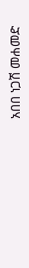አበበ ነጋሽ መሐመድ